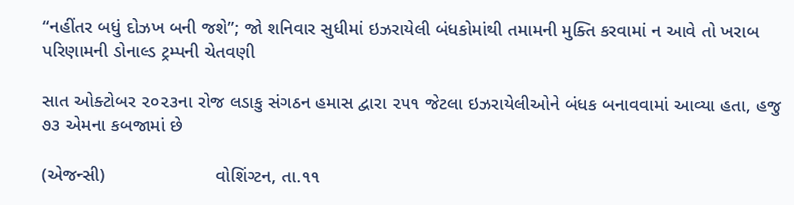“નહીંતર બધું દોઝખ બની જશે”; જો શનિવાર સુધીમાં ઇઝરાયેલી બંધકોમાંથી તમામની મુક્તિ કરવામાં ન આવે તો ખરાબ પરિણામની ડોનાલ્ડ ટ્રમ્પની ચેતવણી

સાત ઓક્ટોબર ૨૦૨૩ના રોજ લડાકુ સંગઠન હમાસ દ્વારા ૨૫૧ જેટલા ઇઝરાયેલીઓને બંધક બનાવવામાં આવ્યા હતા, હજુ ૭૩ એમના કબજામાં છે

(એજન્સી)                      વોશિંગ્ટન, તા.૧૧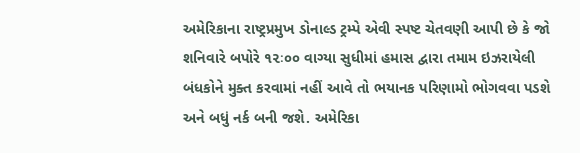અમેરિકાના રાષ્ટ્રપ્રમુખ ડોનાલ્ડ ટ્રમ્પે એવી સ્પષ્ટ ચેતવણી આપી છે કે જો શનિવારે બપોરે ૧૨ઃ૦૦ વાગ્યા સુધીમાં હમાસ દ્વારા તમામ ઇઝરાયેલી બંધકોને મુક્ત કરવામાં નહીં આવે તો ભયાનક પરિણામો ભોગવવા પડશે અને બધું નર્ક બની જશે. અમેરિકા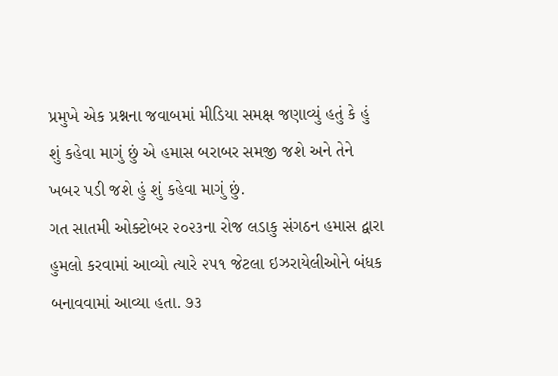પ્રમુખે એક પ્રશ્નના જવાબમાં મીડિયા સમક્ષ જણાવ્યું હતું કે હું શું કહેવા માગું છું એ હમાસ બરાબર સમજી જશે અને તેને ખબર પડી જશે હું શું કહેવા માગું છું.
ગત સાતમી ઓક્ટોબર ૨૦૨૩ના રોજ લડાકુ સંગઠન હમાસ દ્વારા હુમલો કરવામાં આવ્યો ત્યારે ૨૫૧ જેટલા ઇઝરાયેલીઓને બંધક બનાવવામાં આવ્યા હતા. ૭૩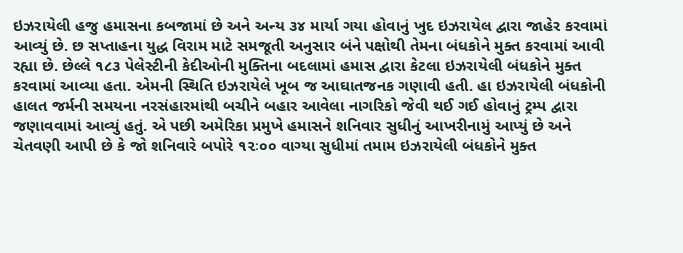ઇઝરાયેલી હજુ હમાસના કબજામાં છે અને અન્ય ૩૪ માર્યા ગયા હોવાનું ખુદ ઇઝરાયેલ દ્વારા જાહેર કરવામાં આવ્યું છે. છ સપ્તાહના યુદ્ધ વિરામ માટે સમજૂતી અનુસાર બંને પક્ષોથી તેમના બંધકોને મુક્ત કરવામાં આવી રહ્યા છે. છેલ્લે ૧૮૩ પેલેસ્ટીની કેદીઓની મુક્તિના બદલામાં હમાસ દ્વારા કેટલા ઇઝરાયેલી બંધકોને મુક્ત કરવામાં આવ્યા હતા. એમની સ્થિતિ ઇઝરાયેલે ખૂબ જ આઘાતજનક ગણાવી હતી. હા ઇઝરાયેલી બંધકોની હાલત જર્મની સમયના નરસંહારમાંથી બચીને બહાર આવેલા નાગરિકો જેવી થઈ ગઈ હોવાનું ટ્રમ્પ દ્વારા જણાવવામાં આવ્યું હતું. એ પછી અમેરિકા પ્રમુખે હમાસને શનિવાર સુધીનું આખરીનામું આપ્યું છે અને ચેતવણી આપી છે કે જો શનિવારે બપોરે ૧૨ઃ૦૦ વાગ્યા સુધીમાં તમામ ઇઝરાયેલી બંધકોને મુક્ત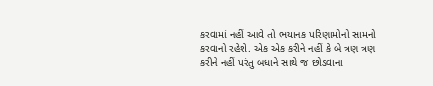કરવામાં નહીં આવે તો ભયાનક પરિણામોનો સામનો કરવાનો રહેશે. એક એક કરીને નહીં કે બે ત્રણ ત્રણ કરીને નહીં પરંતુ બધાને સાથે જ છોડવાના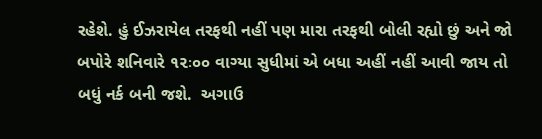રહેશે. હું ઈઝરાયેલ તરફથી નહીં પણ મારા તરફથી બોલી રહ્યો છું અને જો બપોરે શનિવારે ૧૨ઃ૦૦ વાગ્યા સુધીમાં એ બધા અહીં નહીં આવી જાય તો બધું નર્ક બની જશે.  અગાઉ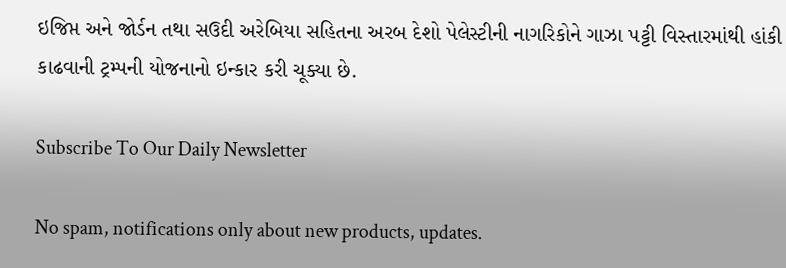ઇજિપ્ત અને જોર્ડન તથા સઉદી અરેબિયા સહિતના અરબ દેશો પેલેસ્ટીની નાગરિકોને ગાઝા પટ્ટી વિસ્તારમાંથી હાંકી કાઢવાની ટ્રમ્પની યોજનાનો ઇન્કાર કરી ચૂક્યા છે.

Subscribe To Our Daily Newsletter

No spam, notifications only about new products, updates.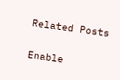Related Posts

Enable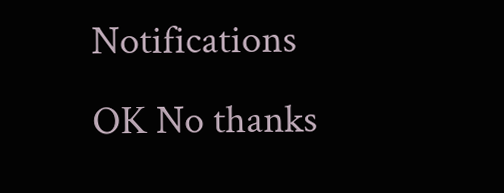Notifications OK No thanks